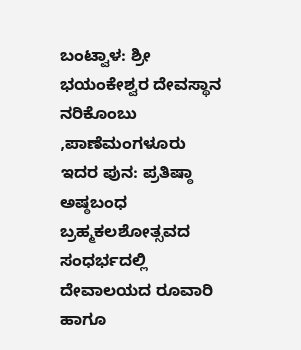ಬಂಟ್ವಾಳ: ಶ್ರೀ ಭಯಂಕೇಶ್ವರ ದೇವಸ್ಥಾನ ನರಿಕೊಂಬು ,ಪಾಣೆಮಂಗಳೂರು ಇದರ ಪುನ: ಪ್ರತಿಷ್ಠಾ ಅಷ್ಠಬಂಧ ಬ್ರಹ್ಮಕಲಶೋತ್ಸವದ ಸಂಧರ್ಭದಲ್ಲಿ ದೇವಾಲಯದ ರೂವಾರಿ ಹಾಗೂ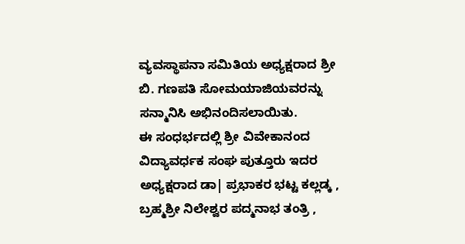ವ್ಯವಸ್ಥಾಪನಾ ಸಮಿತಿಯ ಅಧ್ಯಕ್ಷರಾದ ಶ್ರೀ ಬಿ. ಗಣಪತಿ ಸೋಮಯಾಜಿಯವರನ್ನು ಸನ್ಮಾನಿಸಿ ಅಭಿನಂದಿಸಲಾಯಿತು.
ಈ ಸಂಧರ್ಭದಲ್ಲಿ ಶ್ರೀ ವಿವೇಕಾನಂದ ವಿದ್ಯಾವರ್ಧಕ ಸಂಘ ಪುತ್ತೂರು ಇದರ ಅಧ್ಯಕ್ಷರಾದ ಡಾ| ಪ್ರಭಾಕರ ಭಟ್ಟ ಕಲ್ಲಡ್ಕ , ಬ್ರಹ್ಮಶ್ರೀ ನಿಲೇಶ್ವರ ಪದ್ಮನಾಭ ತಂತ್ರಿ ,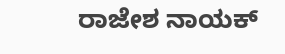ರಾಜೇಶ ನಾಯಕ್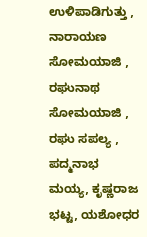ಉಳಿಪಾಡಿಗುತ್ತು , ನಾರಾಯಣ ಸೋಮಯಾಜಿ , ರಘುನಾಥ ಸೋಮಯಾಜಿ , ರಘು ಸಪಲ್ಯ , ಪದ್ಮನಾಭ ಮಯ್ಯ, ಕೃಷ್ಣರಾಜ ಭಟ್ಟ, ಯಶೋಧರ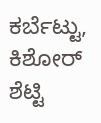ಕರ್ಬೆಟ್ಟು, ಕಿಶೋರ್ ಶೆಟ್ಟಿ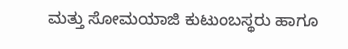ಮತ್ತು ಸೋಮಯಾಜಿ ಕುಟುಂಬಸ್ಥರು ಹಾಗೂ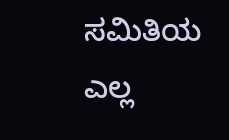ಸಮಿತಿಯ ಎಲ್ಲ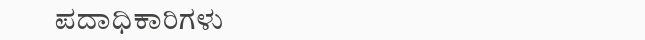ಪದಾಧಿಕಾರಿಗಳು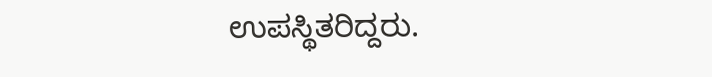ಉಪಸ್ಥಿತರಿದ್ದರು.